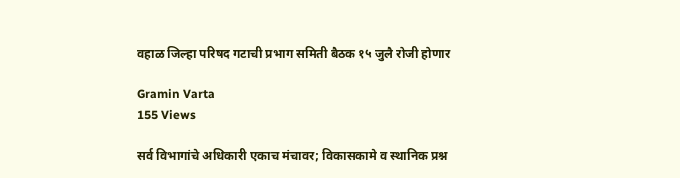वहाळ जिल्हा परिषद गटाची प्रभाग समिती बैठक १५ जुलै रोजी होणार

Gramin Varta
155 Views

सर्व विभागांचे अधिकारी एकाच मंचावर; विकासकामे व स्थानिक प्रश्न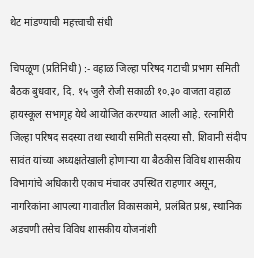थेट मांडण्याची महत्त्वाची संधी

चिपळूण (प्रतिनिधी) :- वहाळ जिल्हा परिषद गटाची प्रभाग समिती बैठक बुधवार, दि. १५ जुलै रोजी सकाळी १०.३० वाजता वहाळ हायस्कूल सभागृह येथे आयोजित करण्यात आली आहे. रत्नागिरी जिल्हा परिषद सदस्या तथा स्थायी समिती सदस्या सौ. शिवानी संदीप सावंत यांच्या अध्यक्षतेखाली होणाऱ्या या बैठकीस विविध शासकीय विभागांचे अधिकारी एकाच मंचावर उपस्थित राहणार असून, नागरिकांना आपल्या गावातील विकासकामे, प्रलंबित प्रश्न, स्थानिक अडचणी तसेच विविध शासकीय योजनांशी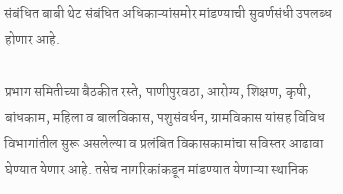संबंधित बाबी थेट संबंधित अधिकाऱ्यांसमोर मांडण्याची सुवर्णसंधी उपलब्ध होणार आहे.

प्रभाग समितीच्या बैठकीत रस्ते, पाणीपुरवठा, आरोग्य, शिक्षण, कृषी, बांधकाम, महिला व बालविकास, पशुसंवर्धन, ग्रामविकास यांसह विविध विभागांतील सुरू असलेल्या व प्रलंबित विकासकामांचा सविस्तर आढावा घेण्यात येणार आहे. तसेच नागरिकांकडून मांडण्यात येणाऱ्या स्थानिक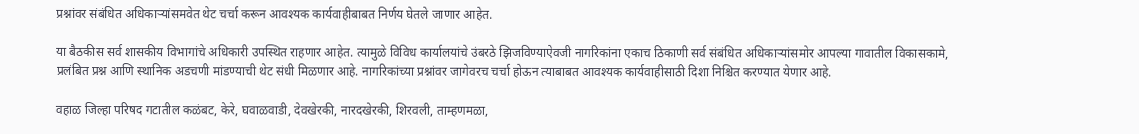प्रश्नांवर संबंधित अधिकाऱ्यांसमवेत थेट चर्चा करून आवश्यक कार्यवाहीबाबत निर्णय घेतले जाणार आहेत.

या बैठकीस सर्व शासकीय विभागांचे अधिकारी उपस्थित राहणार आहेत. त्यामुळे विविध कार्यालयांचे उंबरठे झिजविण्याऐवजी नागरिकांना एकाच ठिकाणी सर्व संबंधित अधिकाऱ्यांसमोर आपल्या गावातील विकासकामे, प्रलंबित प्रश्न आणि स्थानिक अडचणी मांडण्याची थेट संधी मिळणार आहे. नागरिकांच्या प्रश्नांवर जागेवरच चर्चा होऊन त्याबाबत आवश्यक कार्यवाहीसाठी दिशा निश्चित करण्यात येणार आहे.

वहाळ जिल्हा परिषद गटातील कळंबट, केरे, घवाळवाडी, देवखेरकी, नारदखेरकी, शिरवली, ताम्हणमळा,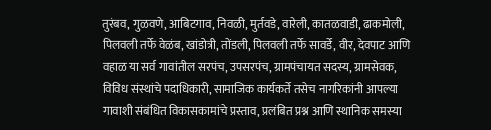तुरंबव, गुळवणे, आबिटगाव, निवळी, मुर्तवडे, वारेली, कातळवाडी, ढाकमोली, पिलवली तर्फे वेळंब, खांडोत्री, तोंडली, पिलवली तर्फे सावर्डे, वीर, देवपाट आणि वहाळ या सर्व गावांतील सरपंच, उपसरपंच, ग्रामपंचायत सदस्य, ग्रामसेवक, विविध संस्थांचे पदाधिकारी, सामाजिक कार्यकर्ते तसेच नागरिकांनी आपल्या गावाशी संबंधित विकासकामांचे प्रस्ताव, प्रलंबित प्रश्न आणि स्थानिक समस्या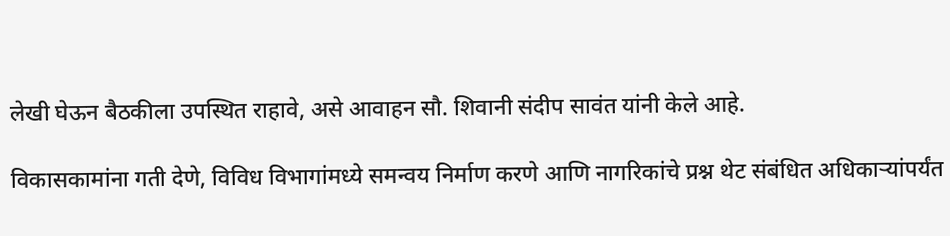लेखी घेऊन बैठकीला उपस्थित राहावे, असे आवाहन सौ. शिवानी संदीप सावंत यांनी केले आहे.

विकासकामांना गती देणे, विविध विभागांमध्ये समन्वय निर्माण करणे आणि नागरिकांचे प्रश्न थेट संबंधित अधिकाऱ्यांपर्यंत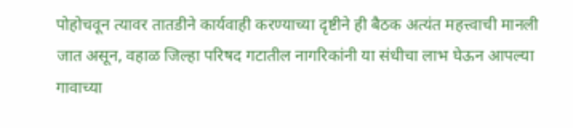पोहोचवून त्यावर तातडीने कार्यवाही करण्याच्या दृष्टीने ही बैठक अत्यंत महत्त्वाची मानली जात असून, वहाळ जिल्हा परिषद गटातील नागरिकांनी या संधीचा लाभ घेऊन आपल्या गावाच्या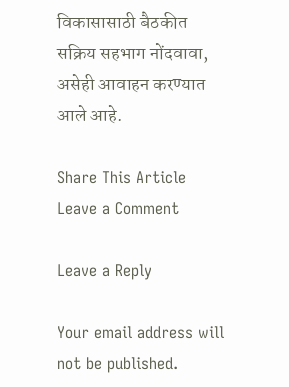विकासासाठी बैठकीत सक्रिय सहभाग नोंदवावा, असेही आवाहन करण्यात आले आहे.

Share This Article
Leave a Comment

Leave a Reply

Your email address will not be published.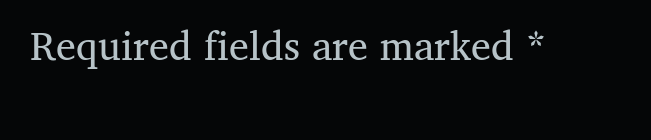Required fields are marked *